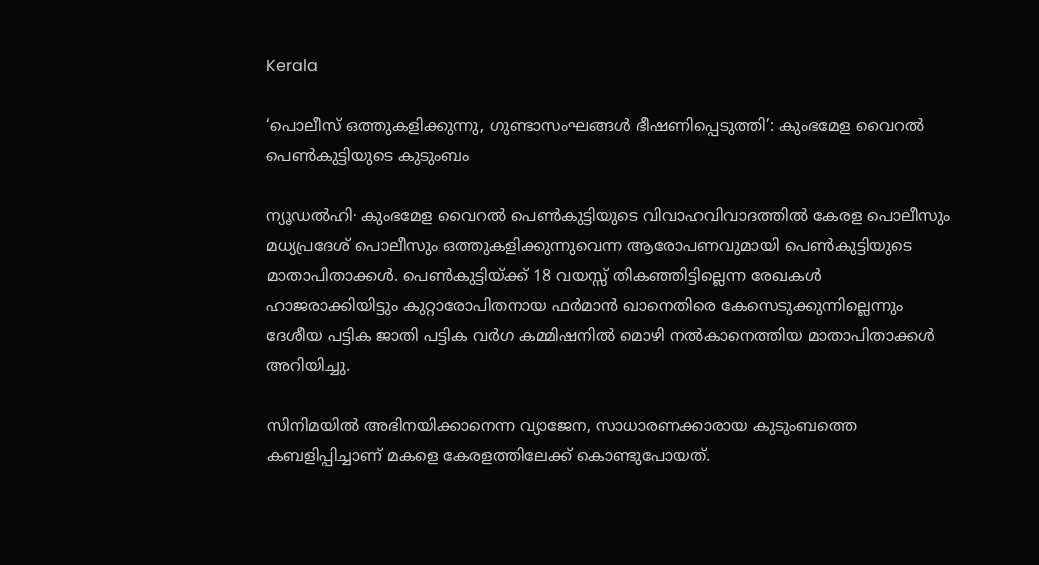Kerala

‘പൊലീസ് ഒത്തുകളിക്കുന്നു, ഗുണ്ടാസംഘങ്ങൾ ഭീഷണിപ്പെടുത്തി’: കുംഭമേള വൈറൽ പെൺകുട്ടിയുടെ കുടുംബം

ന്യൂഡൽഹി∙ കുംഭമേള വൈറൽ പെൺകുട്ടിയുടെ വിവാഹവിവാദത്തിൽ കേരള പൊലീസും മധ്യപ്രദേശ് പൊലീസും ഒത്തുകളിക്കുന്നുവെന്ന ആരോപണവുമായി പെൺകുട്ടിയുടെ മാതാപിതാക്കൾ. പെൺകുട്ടിയ്ക്ക് 18 വയസ്സ് തികഞ്ഞിട്ടില്ലെന്ന രേഖകൾ ഹാജരാക്കിയിട്ടും കുറ്റാരോപിതനായ ഫർമാൻ ഖാനെതിരെ കേസെടുക്കുന്നില്ലെന്നും ദേശീയ പട്ടിക ജാതി പട്ടിക വർഗ കമ്മിഷനിൽ മൊഴി നൽകാനെത്തിയ മാതാപിതാക്കൾ അറിയിച്ചു.

സിനിമയിൽ അഭിനയിക്കാനെന്ന വ്യാജേന, സാധാരണക്കാരായ കുടുംബത്തെ കബളിപ്പിച്ചാണ് മകളെ കേരളത്തിലേക്ക് കൊണ്ടുപോയത്.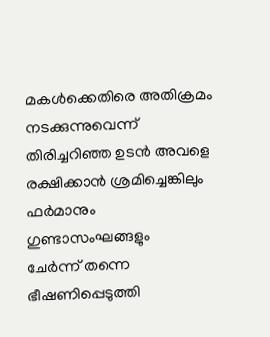മകൾക്കെതിരെ അതിക്രമം നടക്കുന്നുവെന്ന് തിരിച്ചറിഞ്ഞ ഉടൻ അവളെ രക്ഷിക്കാൻ ശ്രമിച്ചെങ്കിലും ഫർമാനും ഗുണ്ടാസംഘങ്ങളും ചേർന്ന് ‌തന്നെ ഭീഷണിപ്പെടുത്തി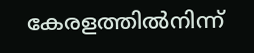കേരളത്തിൽനിന്ന്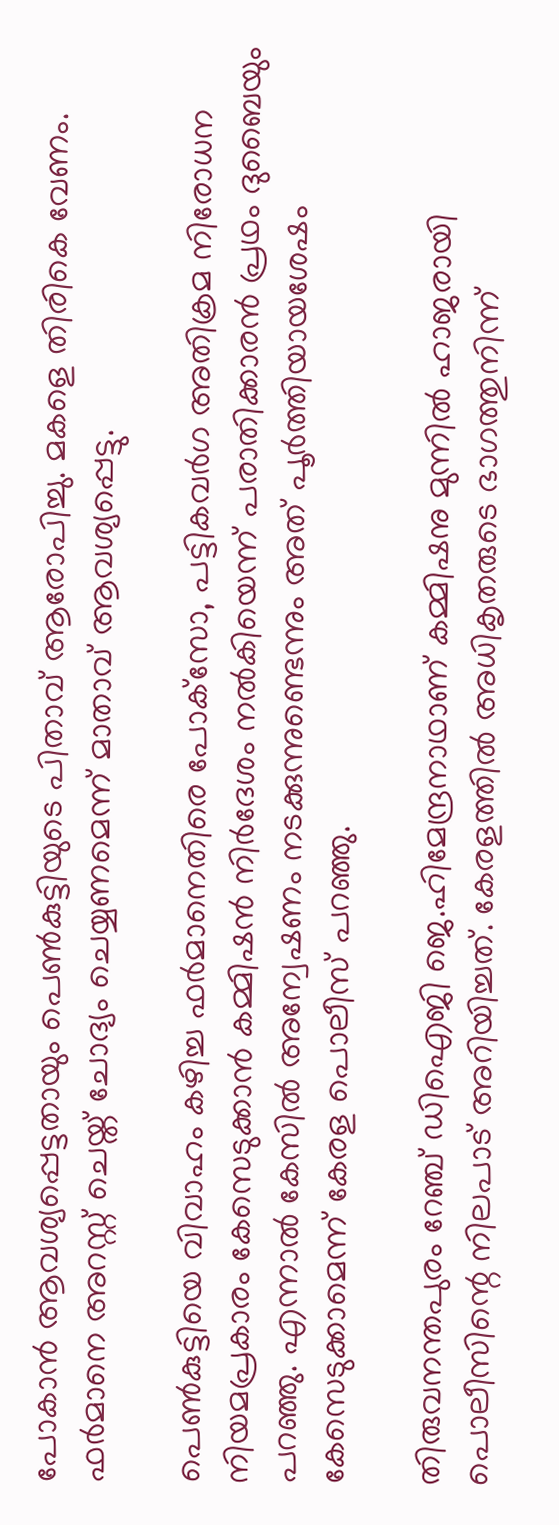പോകാൻ ആവശ്യപ്പെട്ടതായും പെൺകുട്ടിയുടെ പിതാവ് ആരോപിച്ചു. മകളെ തിരികെ വേണം. ഫർമാനെ അറസ്റ്റ് ചെയ്ത് ചോദ്യം ചെയ്യണമെന്ന് മാതാവ് ആവശ്യപ്പെട്ടു.

പെണ്‍കുട്ടിയെ വിവാഹം കഴിച്ച ഫര്‍മാനെതിരെ പോക്‌സോ, പട്ടികവര്‍ഗ അതിക്രമ നിരോധന നിയമപ്രകാരം കേസെടുക്കാന്‍ കമ്മിഷന്‍ നിര്‍ദേശം നല്‍കിയെന്ന് പരാതിക്കാരന്‍ പ്രഥം ദുബൈയും പറഞ്ഞു. എന്നാൽ കേസിൽ അന്വേഷണം നടക്കുന്നുണ്ടെന്നും അത് പൂർത്തിയായശേഷം കേസെടുക്കാമെന്ന് കേരള പൊലീസ് പറഞ്ഞു.

തിരുവനന്തപുരം റേഞ്ച് ഡിഐജി ജെ.ഹിമേന്ദ്രനാഥാണ് കമ്മിഷനു മുന്നില്‍ ഹാജരായി പൊലീസിന്റെ നിലപാട് അറിയിച്ചത്. കേരളത്തില്‍ അധികൃതരുടെ ഭാഗത്തുനിന്ന്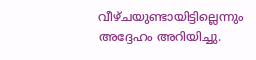വീഴ്ചയുണ്ടായിട്ടില്ലെന്നും അദ്ദേഹം അറിയിച്ചു.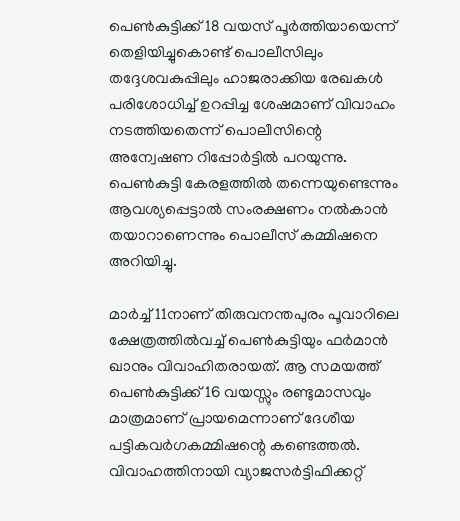പെണ്‍കുട്ടിക്ക് 18 വയസ് പൂര്‍ത്തിയായെന്ന് തെളിയിച്ചുകൊണ്ട് പൊലീസിലും തദ്ദേശവകുപ്പിലും ഹാജരാക്കിയ രേഖകള്‍ പരിശോധിച്ച് ഉറപ്പിച്ച ശേഷമാണ് വിവാഹം നടത്തിയതെന്ന് പൊലീസിന്റെ അന്വേഷണ റിപ്പോര്‍ട്ടില്‍ പറയുന്നു. പെണ്‍കുട്ടി കേരളത്തില്‍ തന്നെയുണ്ടെന്നും ആവശ്യപ്പെട്ടാല്‍ സംരക്ഷണം നല്‍കാന്‍ തയാറാണെന്നും പൊലീസ് കമ്മിഷനെ അറിയിച്ചു.

മാര്‍ച്ച് 11നാണ് തിരുവനന്തപുരം പൂവാറിലെ ക്ഷേത്രത്തില്‍വച്ച് പെണ്‍കുട്ടിയും ഫര്‍മാന്‍ ഖാനും വിവാഹിതരായത്. ആ സമയത്ത് പെൺകുട്ടിക്ക് 16 വയസ്സും രണ്ടുമാസവും മാത്രമാണ് പ്രായമെന്നാണ് ദേശീയ പട്ടികവർഗകമ്മിഷന്റെ കണ്ടെത്തൽ. വിവാഹത്തിനായി വ്യാജസർട്ടിഫിക്കറ്റ്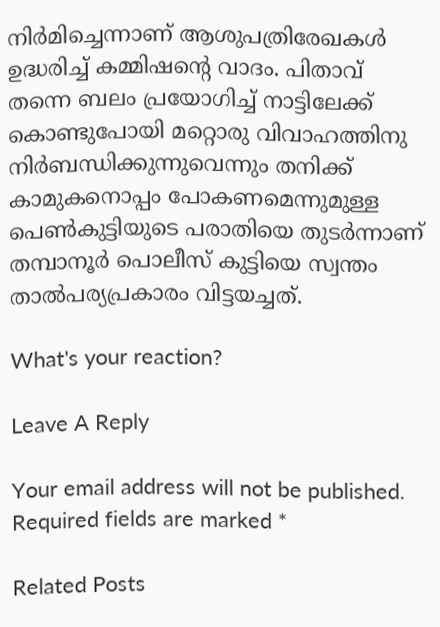നിർമിച്ചെന്നാണ് ആശുപത്രിരേഖകൾ ഉദ്ധരിച്ച് കമ്മിഷന്റെ വാദം. പിതാവ് തന്നെ ബലം പ്രയോഗിച്ച് നാട്ടിലേക്ക് കൊണ്ടുപോയി മറ്റൊരു വിവാഹത്തിനു നിര്‍ബന്ധിക്കുന്നുവെന്നും തനിക്ക് കാമുകനൊപ്പം പോകണമെന്നുമുള്ള പെണ്‍കുട്ടിയുടെ പരാതിയെ തുടര്‍ന്നാണ് തമ്പാനൂർ പൊലീസ് കുട്ടിയെ സ്വന്തം താല്‍പര്യപ്രകാരം വിട്ടയച്ചത്.

What's your reaction?

Leave A Reply

Your email address will not be published. Required fields are marked *

Related Posts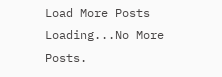Load More Posts Loading...No More Posts.